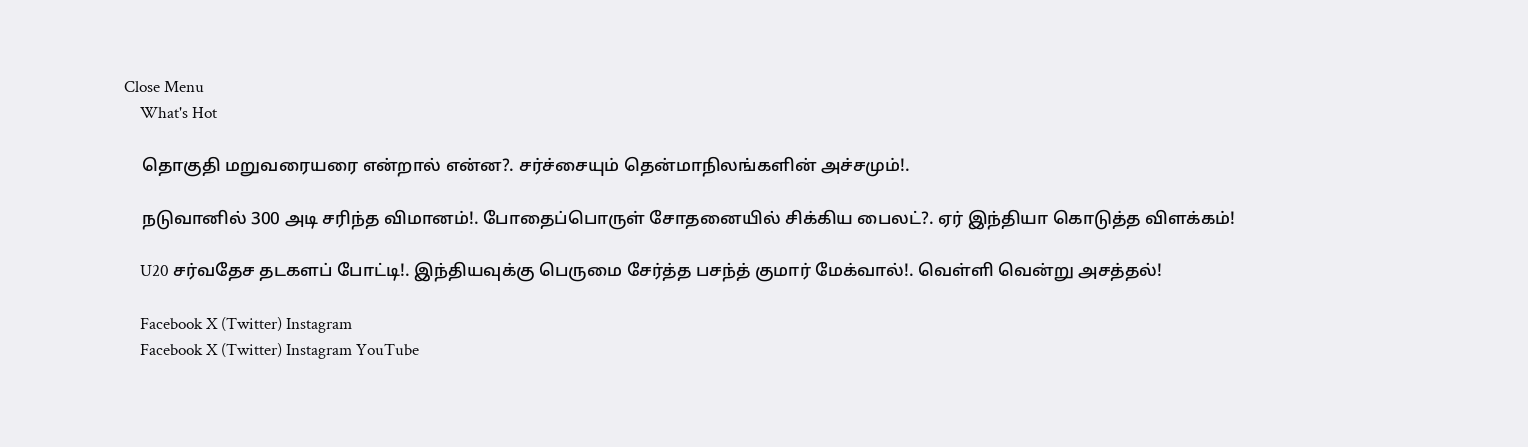Close Menu
    What's Hot

    தொகுதி மறுவரையரை என்றால் என்ன?. சர்ச்சையும் தென்மாநிலங்களின் அச்சமும்!.

    நடுவானில் 300 அடி சரிந்த விமானம்!. போதைப்பொருள் சோதனையில் சிக்கிய பைலட்?. ஏர் இந்தியா கொடுத்த விளக்கம்!

    U20 சர்வதேச தடகளப் போட்டி!. இந்தியவுக்கு பெருமை சேர்த்த பசந்த் குமார் மேக்வால்!. வெள்ளி வென்று அசத்தல்!

    Facebook X (Twitter) Instagram
    Facebook X (Twitter) Instagram YouTube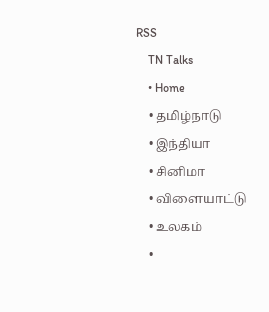RSS
    TN Talks
    • Home
    • தமிழ்நாடு
    • இந்தியா
    • சினிமா
    • விளையாட்டு
    • உலகம்
    •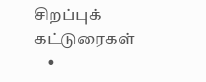சிறப்புக் கட்டுரைகள்
    •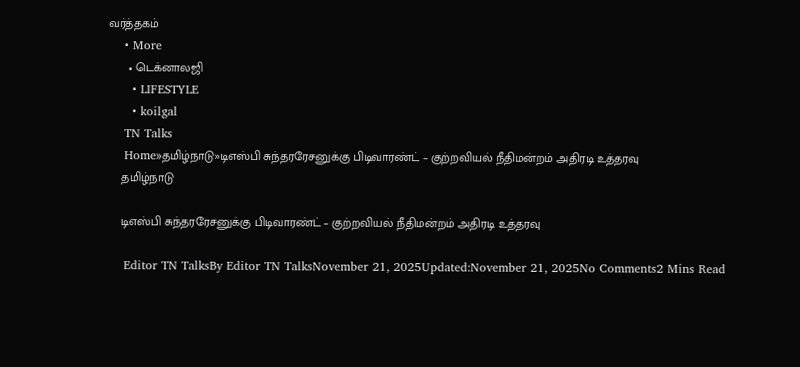வர்த்தகம்
    • More
      • டெக்னாலஜி
      • LIFESTYLE
      • koilgal
    TN Talks
    Home»தமிழ்நாடு»டிஎஸ்பி சுந்தரரேசனுக்கு பிடிவாரண்ட் – குற்றவியல் நீதிமன்றம் அதிரடி உத்தரவு
    தமிழ்நாடு

    டிஎஸ்பி சுந்தரரேசனுக்கு பிடிவாரண்ட் – குற்றவியல் நீதிமன்றம் அதிரடி உத்தரவு

    Editor TN TalksBy Editor TN TalksNovember 21, 2025Updated:November 21, 2025No Comments2 Mins Read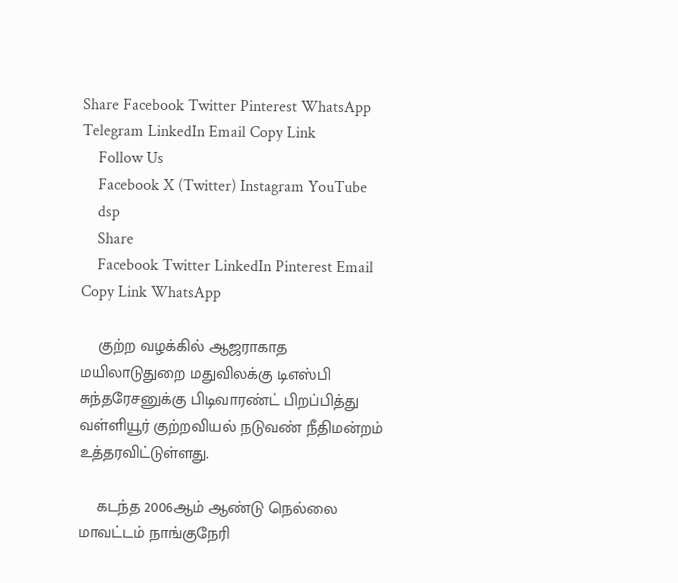Share Facebook Twitter Pinterest WhatsApp Telegram LinkedIn Email Copy Link
    Follow Us
    Facebook X (Twitter) Instagram YouTube
    dsp
    Share
    Facebook Twitter LinkedIn Pinterest Email Copy Link WhatsApp

    குற்ற வழக்கில் ஆஜராகாத மயிலாடுதுறை மதுவிலக்கு டிஎஸ்பி சுந்தரேசனுக்கு பிடிவாரண்ட் பிறப்பித்து வள்ளியூர் குற்றவியல் நடுவண் நீதிமன்றம் உத்தரவிட்டுள்ளது.

    கடந்த 2006ஆம் ஆண்டு நெல்லை மாவட்டம் நாங்குநேரி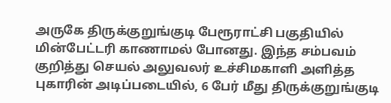அருகே திருக்குறுங்குடி பேரூராட்சி பகுதியில் மின்பேட்டரி காணாமல் போனது. இந்த சம்பவம் குறித்து செயல் அலுவலர் உச்சிமகாளி அளித்த புகாரின் அடிப்படையில், 6 பேர் மீது திருக்குறுங்குடி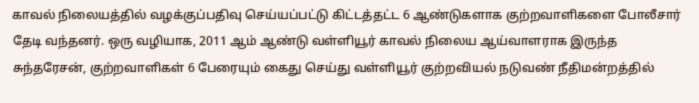காவல் நிலையத்தில் வழக்குப்பதிவு செய்யப்பட்டு கிட்டத்தட்ட 6 ஆண்டுகளாக குற்றவாளிகளை போலீசார் தேடி வந்தனர். ஒரு வழியாக, 2011 ஆம் ஆண்டு வள்ளியூர் காவல் நிலைய ஆய்வாளராக இருந்த சுந்தரேசன், குற்றவாளிகள் 6 பேரையும் கைது செய்து வள்ளியூர் குற்றவியல் நடுவண் நீதிமன்றத்தில்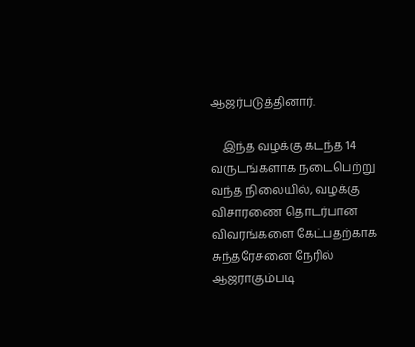ஆஜர்படுத்தினார்.

    இந்த வழக்கு கடந்த 14 வருடங்களாக நடைபெற்று வந்த நிலையில், வழக்கு விசாரணை தொடர்பான விவரங்களை கேட்பதற்காக சுந்தரேசனை நேரில் ஆஜராகும்படி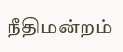நீதிமன்றம்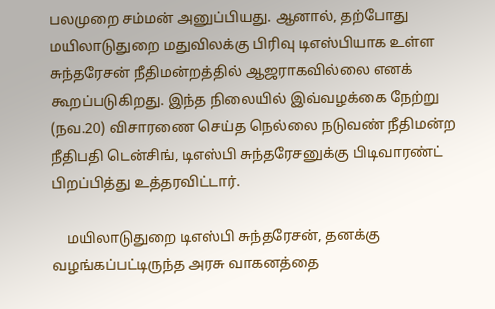பலமுறை சம்மன் அனுப்பியது. ஆனால், தற்போது மயிலாடுதுறை மதுவிலக்கு பிரிவு டிஎஸ்பியாக உள்ள சுந்தரேசன் நீதிமன்றத்தில் ஆஜராகவில்லை எனக் கூறப்படுகிறது. இந்த நிலையில் இவ்வழக்கை நேற்று (நவ.20) விசாரணை செய்த நெல்லை நடுவண் நீதிமன்ற நீதிபதி டென்சிங், டிஎஸ்பி சுந்தரேசனுக்கு பிடிவாரண்ட் பிறப்பித்து உத்தரவிட்டார்.

    மயிலாடுதுறை டிஎஸ்பி சுந்தரேசன், தனக்கு வழங்கப்பட்டிருந்த அரசு வாகனத்தை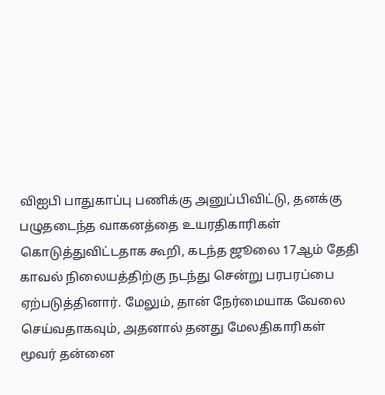விஐபி பாதுகாப்பு பணிக்கு அனுப்பிவிட்டு, தனக்கு பழுதடைந்த வாகனத்தை உயரதிகாரிகள் கொடுத்துவிட்டதாக கூறி, கடந்த ஜூலை 17ஆம் தேதி காவல் நிலையத்திற்கு நடந்து சென்று பரபரப்பை ஏற்படுத்தினார். மேலும், தான் நேர்மையாக வேலை செய்வதாகவும், அதனால் தனது மேலதிகாரிகள் மூவர் தன்னை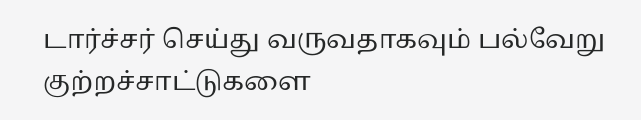டார்ச்சர் செய்து வருவதாகவும் பல்வேறு குற்றச்சாட்டுகளை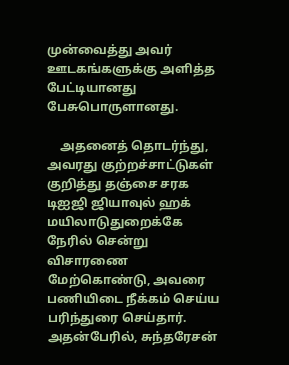முன்வைத்து அவர் ஊடகங்களுக்கு அளித்த பேட்டியானது பேசுபொருளானது.

    அதனைத் தொடர்ந்து, அவரது குற்றச்சாட்டுகள் குறித்து தஞ்சை சரக டிஐஜி ஜியாவுல் ஹக் மயிலாடுதுறைக்கே நேரில் சென்று விசாரணை மேற்கொண்டு, அவரை பணியிடை நீக்கம் செய்ய பரிந்துரை செய்தார். அதன்பேரில், சுந்தரேசன்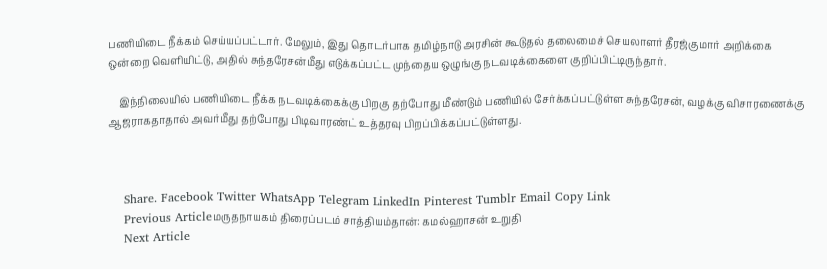பணியிடை நீக்கம் செய்யப்பட்டார். மேலும், இது தொடர்பாக தமிழ்நாடு அரசின் கூடுதல் தலைமைச் செயலாளர் தீரஜ்குமார் அறிக்கை ஒன்றை வெளியிட்டு, அதில் சுந்தரேசன்மீது எடுக்கப்பட்ட முந்தைய ஒழுங்கு நடவடிக்கைளை குறிப்பிட்டிருந்தார்.

    இந்நிலையில் பணியிடை நீக்க நடவடிக்கைக்கு பிறகு தற்போது மீண்டும் பணியில் சேர்க்கப்பட்டுள்ள சுந்தரேசன், வழக்கு விசாரணைக்கு ஆஜராகதாதால் அவர்மீது தற்போது பிடிவாரண்ட் உத்தரவு பிறப்பிக்கப்பட்டுள்ளது.



    Share. Facebook Twitter WhatsApp Telegram LinkedIn Pinterest Tumblr Email Copy Link
    Previous Articleமருதநாயகம் திரைப்படம் சாத்தியம்தான்: கமல்ஹாசன் உறுதி
    Next Article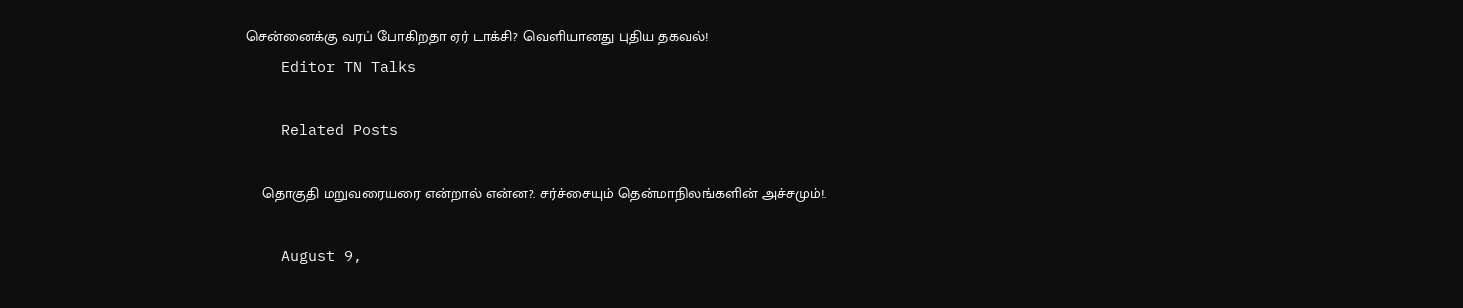சென்னைக்கு வரப் போகிறதா ஏர் டாக்சி? வெளியானது புதிய தகவல்!
    Editor TN Talks

    Related Posts

    தொகுதி மறுவரையரை என்றால் என்ன?. சர்ச்சையும் தென்மாநிலங்களின் அச்சமும்!.

    August 9,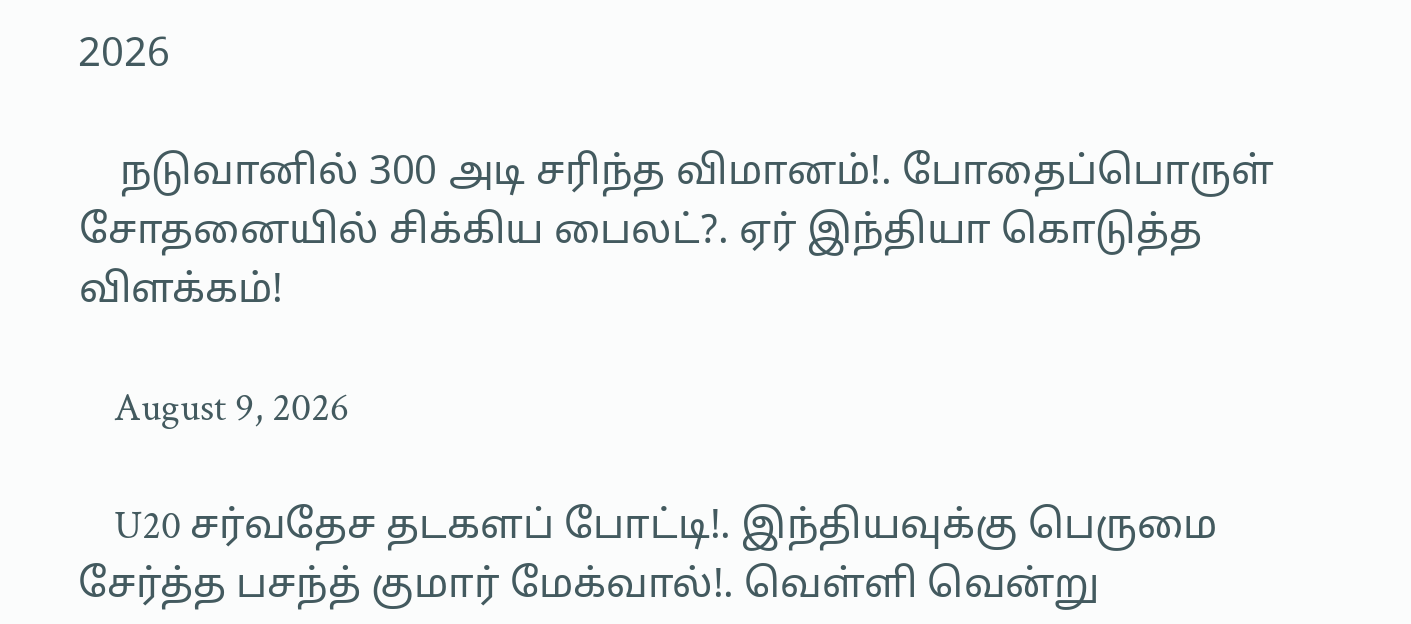2026

    நடுவானில் 300 அடி சரிந்த விமானம்!. போதைப்பொருள் சோதனையில் சிக்கிய பைலட்?. ஏர் இந்தியா கொடுத்த விளக்கம்!

    August 9, 2026

    U20 சர்வதேச தடகளப் போட்டி!. இந்தியவுக்கு பெருமை சேர்த்த பசந்த் குமார் மேக்வால்!. வெள்ளி வென்று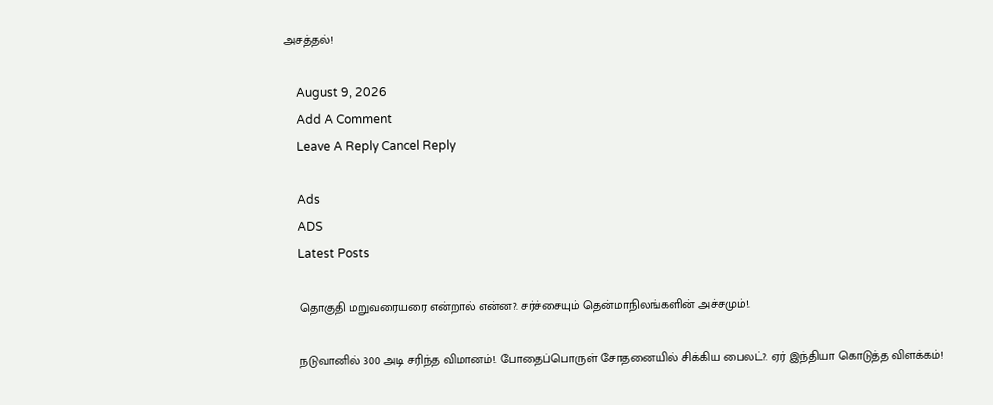அசத்தல்!

    August 9, 2026
    Add A Comment
    Leave A Reply Cancel Reply

    Ads
    ADS
    Latest Posts

    தொகுதி மறுவரையரை என்றால் என்ன?. சர்ச்சையும் தென்மாநிலங்களின் அச்சமும்!.

    நடுவானில் 300 அடி சரிந்த விமானம்!. போதைப்பொருள் சோதனையில் சிக்கிய பைலட்?. ஏர் இந்தியா கொடுத்த விளக்கம்!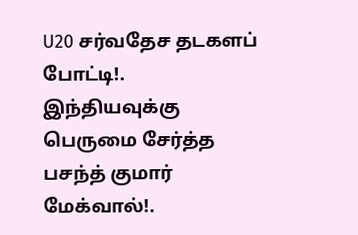U20 சர்வதேச தடகளப் போட்டி!. இந்தியவுக்கு பெருமை சேர்த்த பசந்த் குமார் மேக்வால்!.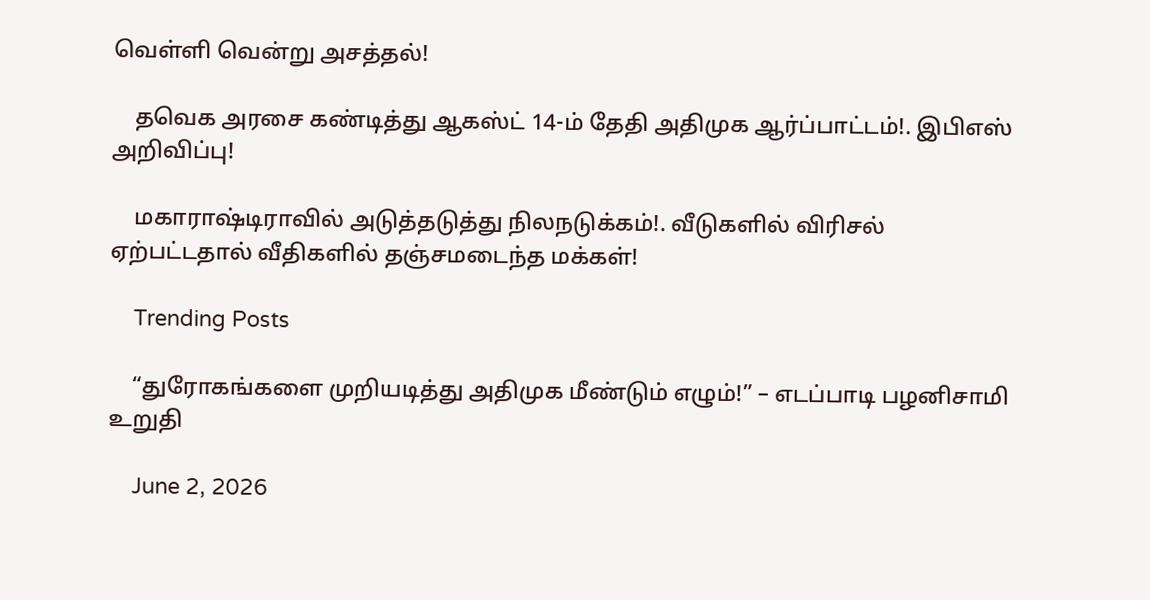வெள்ளி வென்று அசத்தல்!

    தவெக அரசை கண்டித்து ஆகஸ்ட் 14-ம் தேதி அதிமுக ஆர்ப்பாட்டம்!. இபிஎஸ் அறிவிப்பு!

    மகாராஷ்டிராவில் அடுத்தடுத்து நிலநடுக்கம்!. வீடுகளில் விரிசல் ஏற்பட்டதால் வீதிகளில் தஞ்சமடைந்த மக்கள்!

    Trending Posts

    “துரோகங்களை முறியடித்து அதிமுக மீண்டும் எழும்!” – எடப்பாடி பழனிசாமி  உறுதி

    June 2, 2026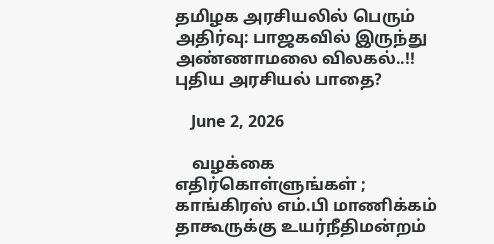தமிழக அரசியலில் பெரும் அதிர்வு: பாஜகவில் இருந்து அண்ணாமலை விலகல்..!! புதிய அரசியல் பாதை?

    June 2, 2026

    வழக்கை எதிர்கொள்ளுங்கள் ; காங்கிரஸ் எம்.பி மாணிக்கம் தாகூருக்கு உயர்நீதிமன்றம்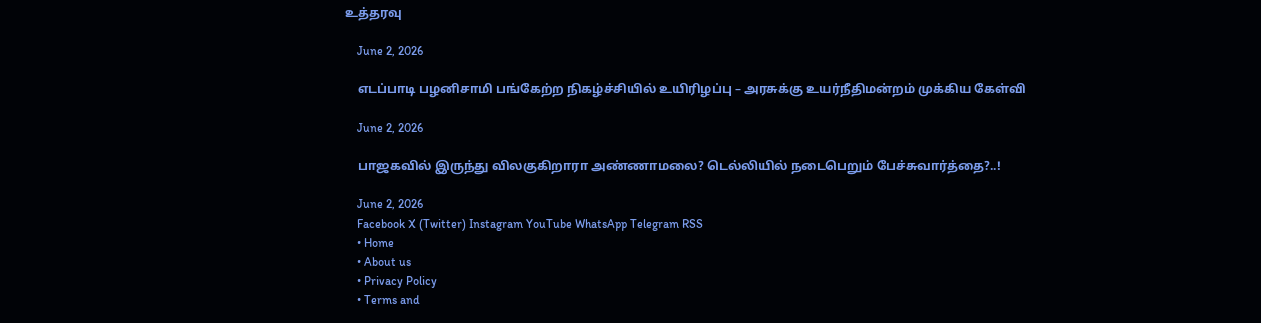உத்தரவு

    June 2, 2026

    எடப்பாடி பழனிசாமி பங்கேற்ற நிகழ்ச்சியில் உயிரிழப்பு – அரசுக்கு உயர்நீதிமன்றம் முக்கிய கேள்வி

    June 2, 2026

    பாஜகவில் இருந்து விலகுகிறாரா அண்ணாமலை? டெல்லியில் நடைபெறும் பேச்சுவார்த்தை?..!

    June 2, 2026
    Facebook X (Twitter) Instagram YouTube WhatsApp Telegram RSS
    • Home
    • About us
    • Privacy Policy
    • Terms and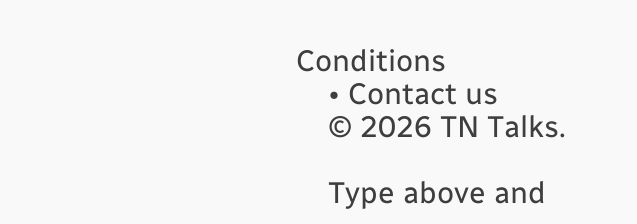Conditions
    • Contact us
    © 2026 TN Talks.

    Type above and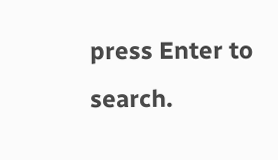press Enter to search.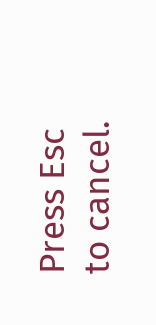Press Esc to cancel.